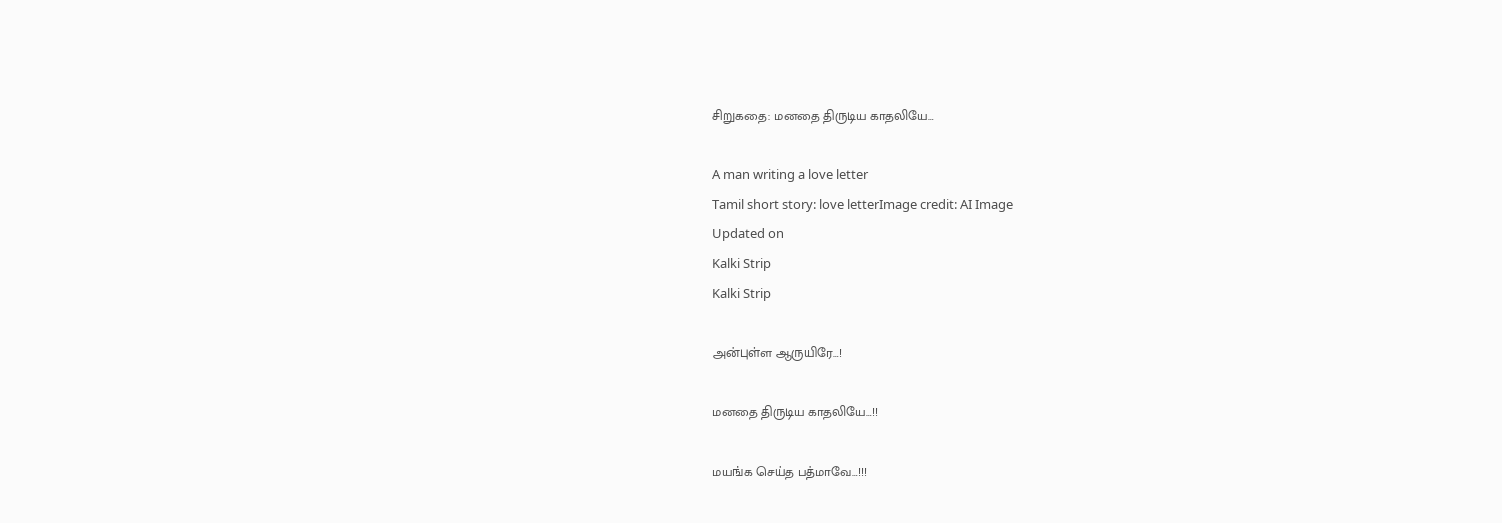சிறுகதை: மனதை திருடிய காதலியே…

A man writing a love letter
Tamil short story: love letterImage credit: AI Image
Updated on
Kalki Strip
Kalki Strip

அன்புள்ள ஆருயிரே…!

மனதை திருடிய காதலியே…!!

மயங்க செய்த பத்மாவே…!!!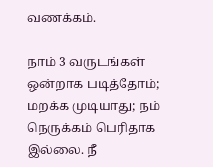வணக்கம்.

நாம் 3 வருடங்கள் ஒன்றாக படித்தோம்; மறக்க முடியாது; நம் நெருக்கம் பெரிதாக இல்லை. நீ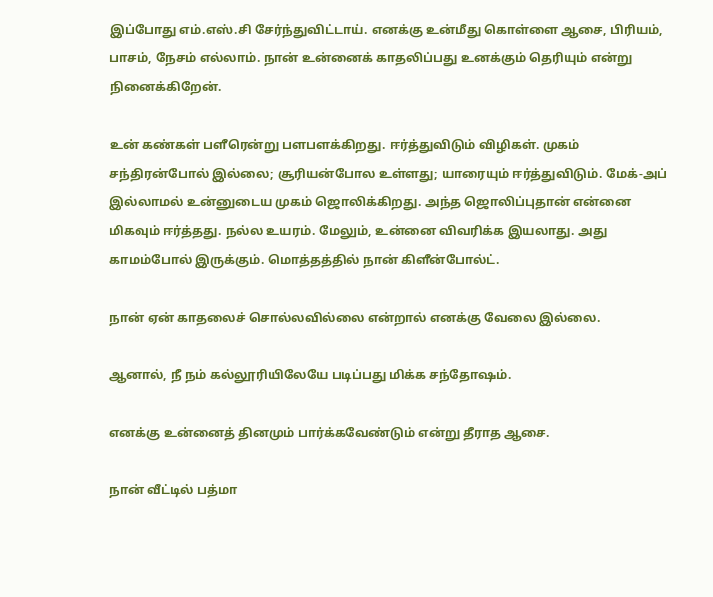இப்போது எம்.எஸ்.சி சேர்ந்துவிட்டாய். எனக்கு உன்மீது கொள்ளை ஆசை, பிரியம், பாசம், நேசம் எல்லாம். நான் உன்னைக் காதலிப்பது உனக்கும் தெரியும் என்று நினைக்கிறேன்.

உன் கண்கள் பளீரென்று பளபளக்கிறது. ஈர்த்துவிடும் விழிகள். முகம் சந்திரன்போல் இல்லை; சூரியன்போல உள்ளது; யாரையும் ஈர்த்துவிடும். மேக்-அப் இல்லாமல் உன்னுடைய முகம் ஜொலிக்கிறது. அந்த ஜொலிப்புதான் என்னை மிகவும் ஈர்த்தது. நல்ல உயரம். மேலும், உன்னை விவரிக்க இயலாது. அது காமம்போல் இருக்கும். மொத்தத்தில் நான் கிளீன்போல்ட்.

நான் ஏன் காதலைச் சொல்லவில்லை என்றால் எனக்கு வேலை இல்லை.

ஆனால், நீ நம் கல்லூரியிலேயே படிப்பது மிக்க சந்தோஷம்.

எனக்கு உன்னைத் தினமும் பார்க்கவேண்டும் என்று தீராத ஆசை.

நான் வீட்டில் பத்மா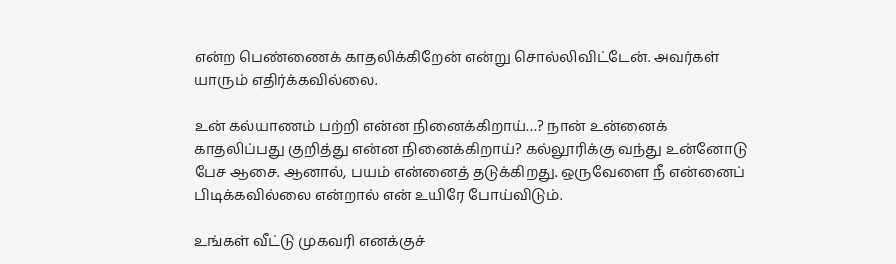என்ற பெண்ணைக் காதலிக்கிறேன் என்று சொல்லிவிட்டேன். அவர்கள் யாரும் எதிர்க்கவில்லை.

உன் கல்யாணம் பற்றி என்ன நினைக்கிறாய்…? நான் உன்னைக் காதலிப்பது குறித்து என்ன நினைக்கிறாய்? கல்லூரிக்கு வந்து உன்னோடு பேச ஆசை. ஆனால், பயம் என்னைத் தடுக்கிறது. ஒருவேளை நீ என்னைப் பிடிக்கவில்லை என்றால் என் உயிரே போய்விடும்.

உங்கள் வீட்டு முகவரி எனக்குச்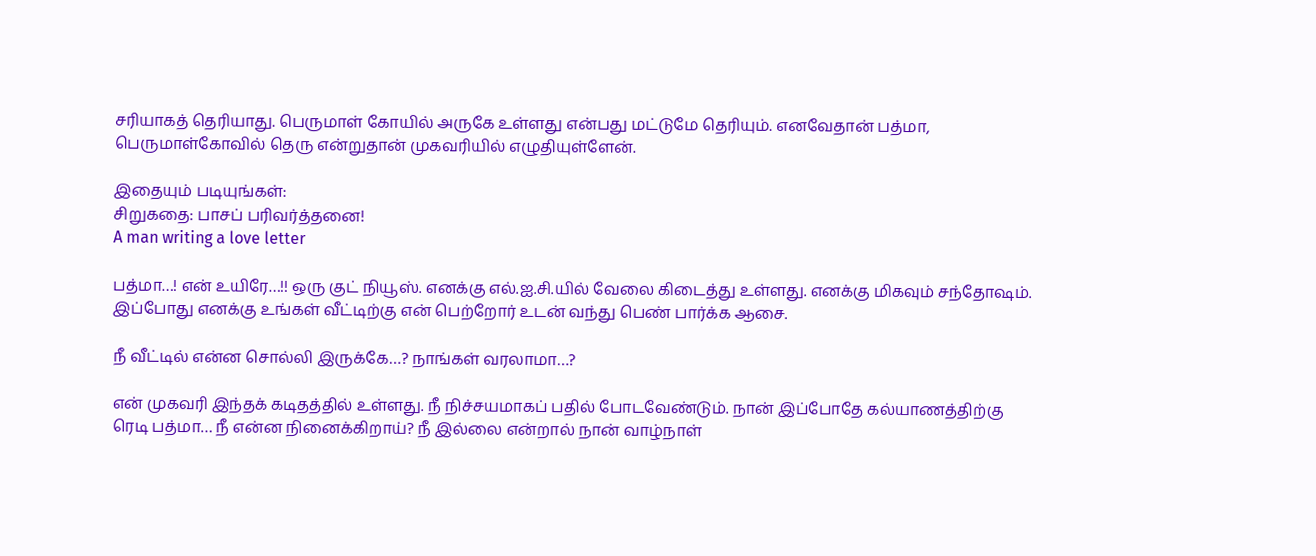சரியாகத் தெரியாது. பெருமாள் கோயில் அருகே உள்ளது என்பது மட்டுமே தெரியும். எனவேதான் பத்மா, பெருமாள்கோவில் தெரு என்றுதான் முகவரியில் எழுதியுள்ளேன்.

இதையும் படியுங்கள்:
சிறுகதை: பாசப் பரிவர்த்தனை!
A man writing a love letter

பத்மா…! என் உயிரே…!! ஒரு குட் நியூஸ். எனக்கு எல்.ஐ.சி.யில் வேலை கிடைத்து உள்ளது. எனக்கு மிகவும் சந்தோஷம். இப்போது எனக்கு உங்கள் வீட்டிற்கு என் பெற்றோர் உடன் வந்து பெண் பார்க்க ஆசை.

நீ வீட்டில் என்ன சொல்லி இருக்கே…? நாங்கள் வரலாமா…?

என் முகவரி இந்தக் கடிதத்தில் உள்ளது. நீ நிச்சயமாகப் பதில் போடவேண்டும். நான் இப்போதே கல்யாணத்திற்கு ரெடி பத்மா… நீ என்ன நினைக்கிறாய்? நீ இல்லை என்றால் நான் வாழ்நாள்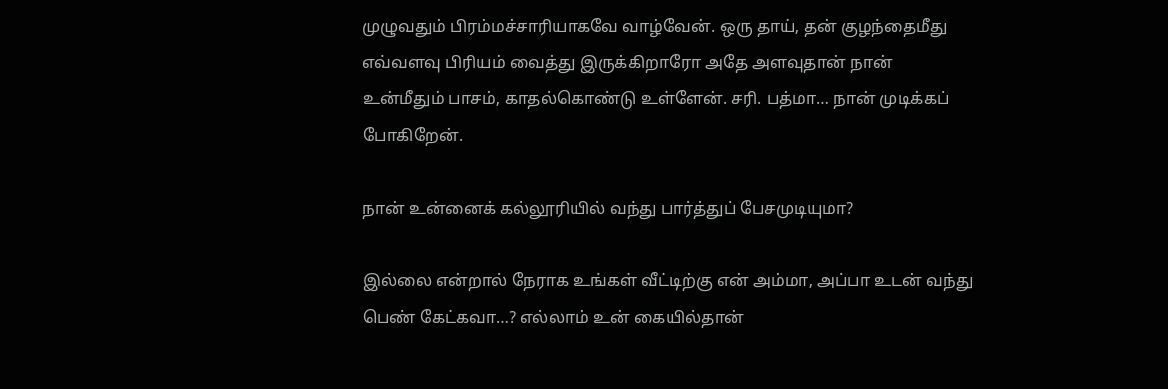முழுவதும் பிரம்மச்சாரியாகவே வாழ்வேன். ஒரு தாய், தன் குழந்தைமீது எவ்வளவு பிரியம் வைத்து இருக்கிறாரோ அதே அளவுதான் நான் உன்மீதும் பாசம், காதல்கொண்டு உள்ளேன். சரி. பத்மா… நான் முடிக்கப் போகிறேன்.

நான் உன்னைக் கல்லூரியில் வந்து பார்த்துப் பேசமுடியுமா?

இல்லை என்றால் நேராக உங்கள் வீட்டிற்கு என் அம்மா, அப்பா உடன் வந்து பெண் கேட்கவா…? எல்லாம் உன் கையில்தான்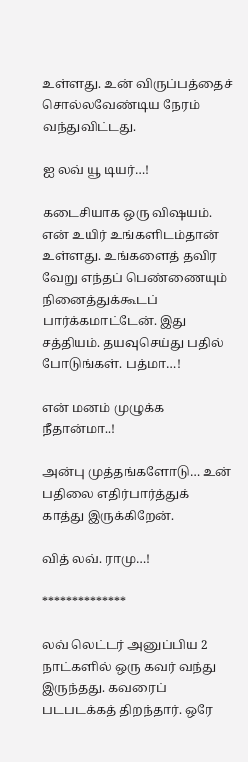உள்ளது. உன் விருப்பத்தைச் சொல்லவேண்டிய நேரம் வந்துவிட்டது.

ஐ லவ் யூ டியர்…!

கடைசியாக ஒரு விஷயம். என் உயிர் உங்களிடம்தான் உள்ளது. உங்களைத் தவிர வேறு எந்தப் பெண்ணையும் நினைத்துக்கூடப் பார்க்கமாட்டேன். இது சத்தியம். தயவுசெய்து பதில் போடுங்கள். பத்மா…!

என் மனம் முழுக்க நீதான்மா..!

அன்பு முத்தங்களோடு… உன் பதிலை எதிர்பார்த்துக் காத்து இருக்கிறேன்.

வித் லவ். ராமு…!

**************

லவ் லெட்டர் அனுப்பிய 2 நாட்களில் ஒரு கவர் வந்து இருந்தது. கவரைப் படபடக்கத் திறந்தார். ஒரே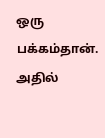ஒரு பக்கம்தான். அதில்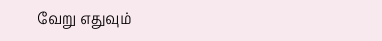வேறு எதுவும்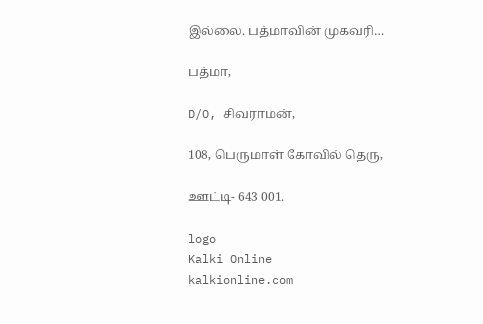இல்லை. பத்மாவின் முகவரி…

பத்மா,

D/O, சிவராமன்,

108, பெருமாள் கோவில் தெரு,

ஊட்டி- 643 001.

logo
Kalki Online
kalkionline.com